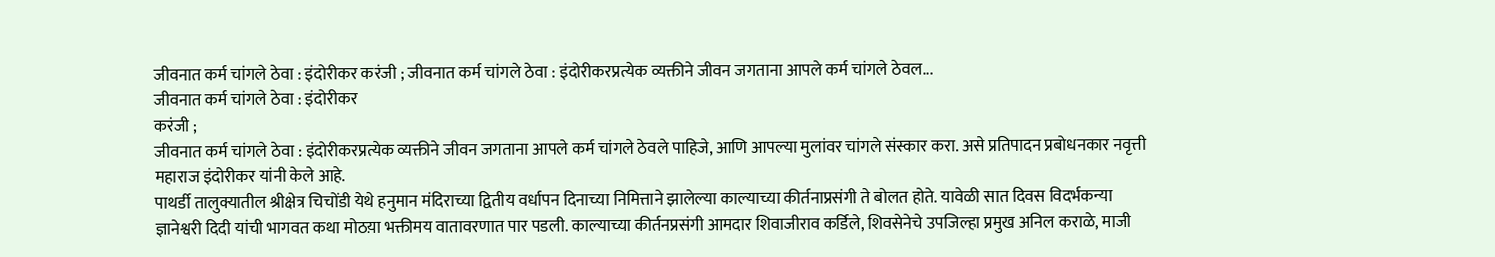जीवनात कर्म चांगले ठेवा : इंदोरीकर करंजी ; जीवनात कर्म चांगले ठेवा : इंदोरीकरप्रत्येक व्यक्तीने जीवन जगताना आपले कर्म चांगले ठेवल...
जीवनात कर्म चांगले ठेवा : इंदोरीकर
करंजी ;
जीवनात कर्म चांगले ठेवा : इंदोरीकरप्रत्येक व्यक्तीने जीवन जगताना आपले कर्म चांगले ठेवले पाहिजे, आणि आपल्या मुलांवर चांगले संस्कार करा. असे प्रतिपादन प्रबोधनकार नवृत्ती महाराज इंदोरीकर यांनी केले आहे.
पाथर्डी तालुक्यातील श्रीक्षेत्र चिचोंडी येथे हनुमान मंदिराच्या द्वितीय वर्धापन दिनाच्या निमित्ताने झालेल्या काल्याच्या कीर्तनाप्रसंगी ते बोलत होते. यावेळी सात दिवस विदर्भकन्या ज्ञानेश्वरी दिदी यांची भागवत कथा मोठय़ा भक्तीमय वातावरणात पार पडली. काल्याच्या कीर्तनप्रसंगी आमदार शिवाजीराव कर्डिले, शिवसेनेचे उपजिल्हा प्रमुख अनिल कराळे, माजी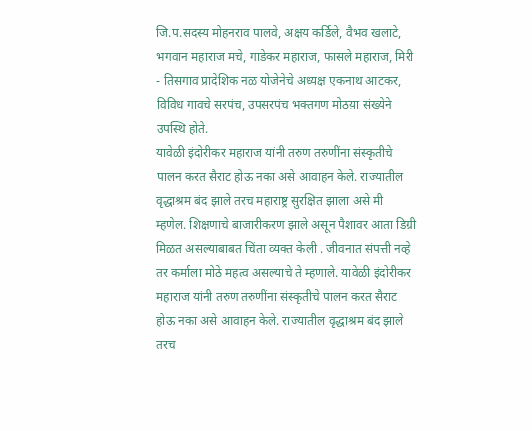जि.प.सदस्य मोहनराव पालवे, अक्षय कर्डिले, वैभव खलाटे, भगवान महाराज मचे, गाडेकर महाराज, फासले महाराज, मिरी - तिसगाव प्रादेशिक नळ योजेनेचे अध्यक्ष एकनाथ आटकर, विविध गावचे सरपंच, उपसरपंच भक्तगण मोठय़ा संख्येने उपस्थि होते.
यावेळी इंदोरीकर महाराज यांनी तरुण तरुणींना संस्कृतीचे पालन करत सैराट होऊ नका असे आवाहन केले. राज्यातील वृद्धाश्रम बंद झाले तरच महाराष्ट्र सुरक्षित झाला असे मी म्हणेल. शिक्षणाचे बाजारीकरण झाले असून पैशावर आता डिग्री मिळत असल्याबाबत चिंता व्यक्त केली . जीवनात संपत्ती नव्हे तर कर्माला मोठे महत्व असल्याचे ते म्हणाले. यावेळी इंदोरीकर महाराज यांनी तरुण तरुणींना संस्कृतीचे पालन करत सैराट होऊ नका असे आवाहन केले. राज्यातील वृद्धाश्रम बंद झाले तरच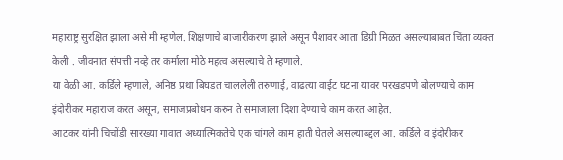महाराष्ट्र सुरक्षित झाला असे मी म्हणेल. शिक्षणाचे बाजारीकरण झाले असून पैशावर आता डिग्री मिळत असल्याबाबत चिंता व्यक्त केली . जीवनात संपत्ती नव्हे तर कर्माला मोठे महत्व असल्याचे ते म्हणाले.
या वेळी आ. कर्डिले म्हणाले, अनिष्ठ प्रथा बिघडत चाललेली तरुणाई, वाढत्या वाईट घटना यावर परखडपणे बोलण्याचे काम इंदोरीकर महाराज करत असून, समाजप्रबोधन करुन ते समाजाला दिशा देण्याचे काम करत आहेत.
आटकर यांनी चिचोंडी सारख्या गावात अध्यात्मिकतेचे एक चांगले काम हाती घेतले असल्याब्द्दल आ. कर्डिले व इंदोरीकर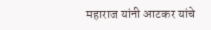महाराज यांनी आटकर यांचे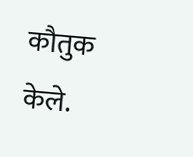कौतुक केले.